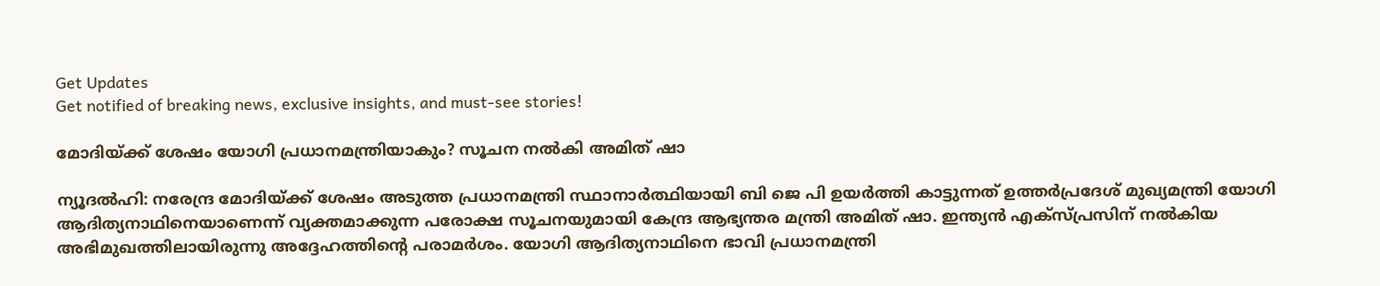Get Updates
Get notified of breaking news, exclusive insights, and must-see stories!

മോദിയ്ക്ക് ശേഷം യോഗി പ്രധാനമന്ത്രിയാകും? സൂചന നല്‍കി അമിത് ഷാ

ന്യൂദല്‍ഹി: നരേന്ദ്ര മോദിയ്ക്ക് ശേഷം അടുത്ത പ്രധാനമന്ത്രി സ്ഥാനാര്‍ത്ഥിയായി ബി ജെ പി ഉയര്‍ത്തി കാട്ടുന്നത് ഉത്തര്‍പ്രദേശ് മുഖ്യമന്ത്രി യോഗി ആദിത്യനാഥിനെയാണെന്ന് വ്യക്തമാക്കുന്ന പരോക്ഷ സൂചനയുമായി കേന്ദ്ര ആഭ്യന്തര മന്ത്രി അമിത് ഷാ. ഇന്ത്യന്‍ എക്‌സ്പ്രസിന് നല്‍കിയ അഭിമുഖത്തിലായിരുന്നു അദ്ദേഹത്തിന്റെ പരാമര്‍ശം. യോഗി ആദിത്യനാഥിനെ ഭാവി പ്രധാനമന്ത്രി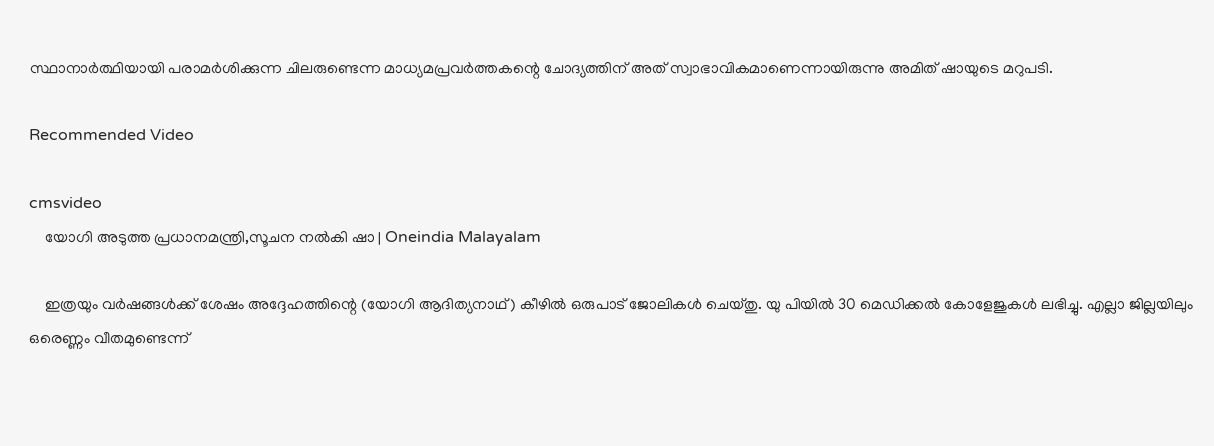സ്ഥാനാര്‍ത്ഥിയായി പരാമര്‍ശിക്കുന്ന ചിലരുണ്ടെന്ന മാധ്യമപ്രവര്‍ത്തകന്റെ ചോദ്യത്തിന് അത് സ്വാഭാവികമാണെന്നായിരുന്നു അമിത് ഷായുടെ മറുപടി.

Recommended Video

cmsvideo
    യോഗി അടുത്ത പ്രധാനമന്ത്രി,സൂചന നൽകി ഷാ | Oneindia Malayalam

    ഇത്രയും വര്‍ഷങ്ങള്‍ക്ക് ശേഷം അദ്ദേഹത്തിന്റെ (യോഗി ആദിത്യനാഥ്) കീഴില്‍ ഒരുപാട് ജോലികള്‍ ചെയ്തു. യു പിയില്‍ 30 മെഡിക്കല്‍ കോളേജുകള്‍ ലഭിച്ചു. എല്ലാ ജില്ലയിലും ഒരെണ്ണം വീതമുണ്ടെന്ന്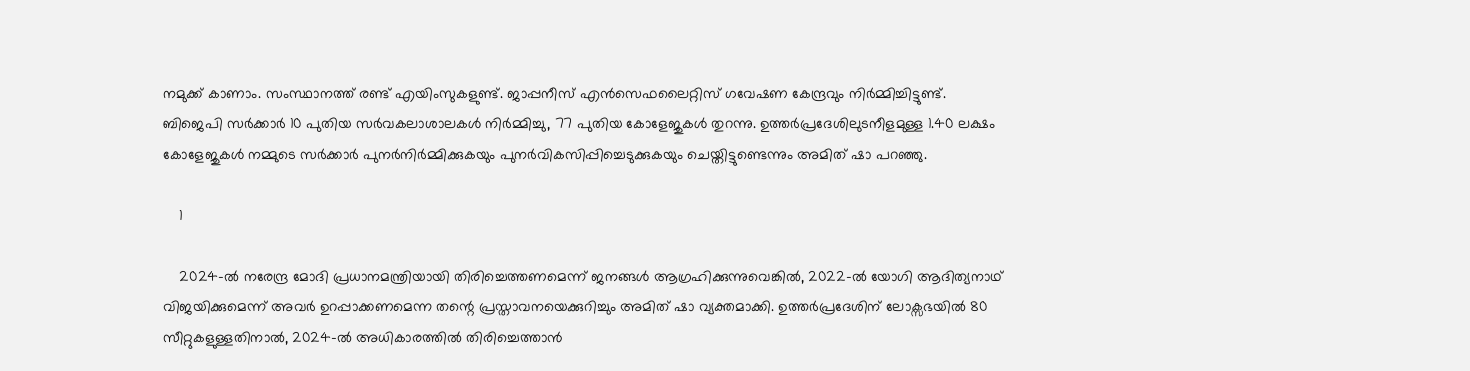നമുക്ക് കാണാം. സംസ്ഥാനത്ത് രണ്ട് എയിംസുകളുണ്ട്. ജാപ്പനീസ് എന്‍സെഫലൈറ്റിസ് ഗവേഷണ കേന്ദ്രവും നിര്‍മ്മിച്ചിട്ടുണ്ട്. ബിജെപി സര്‍ക്കാര്‍ 10 പുതിയ സര്‍വകലാശാലകള്‍ നിര്‍മ്മിച്ചു, 77 പുതിയ കോളേജുകള്‍ തുറന്നു. ഉത്തര്‍പ്രദേശിലുടനീളമുള്ള 1.40 ലക്ഷം കോളേജുകള്‍ നമ്മുടെ സര്‍ക്കാര്‍ പുനര്‍നിര്‍മ്മിക്കുകയും പുനര്‍വികസിപ്പിച്ചെടുക്കുകയും ചെയ്തിട്ടുണ്ടെന്നും അമിത് ഷാ പറഞ്ഞു.

    1

    2024-ല്‍ നരേന്ദ്ര മോദി പ്രധാനമന്ത്രിയായി തിരിച്ചെത്തണമെന്ന് ജനങ്ങള്‍ ആഗ്രഹിക്കുന്നുവെങ്കില്‍, 2022-ല്‍ യോഗി ആദിത്യനാഥ് വിജയിക്കുമെന്ന് അവര്‍ ഉറപ്പാക്കണമെന്ന തന്റെ പ്രസ്താവനയെക്കുറിച്ചും അമിത് ഷാ വ്യക്തമാക്കി. ഉത്തര്‍പ്രദേശിന് ലോക്സഭയില്‍ 80 സീറ്റുകളുള്ളതിനാല്‍, 2024-ല്‍ അധികാരത്തില്‍ തിരിച്ചെത്താന്‍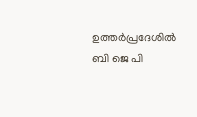ഉത്തര്‍പ്രദേശില്‍ ബി ജെ പി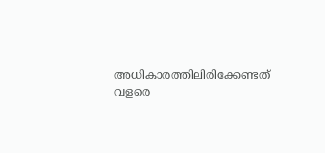അധികാരത്തിലിരിക്കേണ്ടത് വളരെ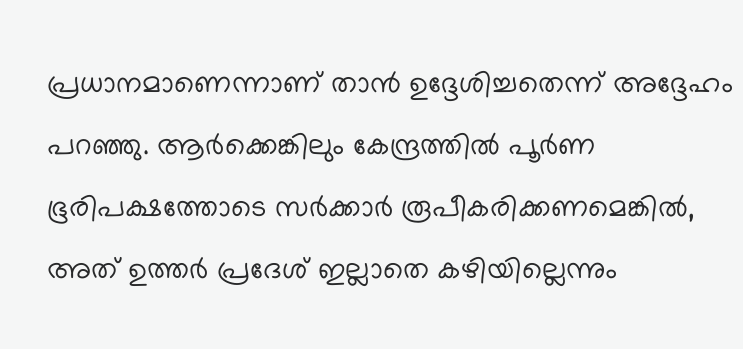പ്രധാനമാണെന്നാണ് താന്‍ ഉദ്ദേശിച്ചതെന്ന് അദ്ദേഹം പറഞ്ഞു. ആര്‍ക്കെങ്കിലും കേന്ദ്രത്തില്‍ പൂര്‍ണ ഭൂരിപക്ഷത്തോടെ സര്‍ക്കാര്‍ രൂപീകരിക്കണമെങ്കില്‍, അത് ഉത്തര്‍ പ്രദേശ് ഇല്ലാതെ കഴിയില്ലെന്നും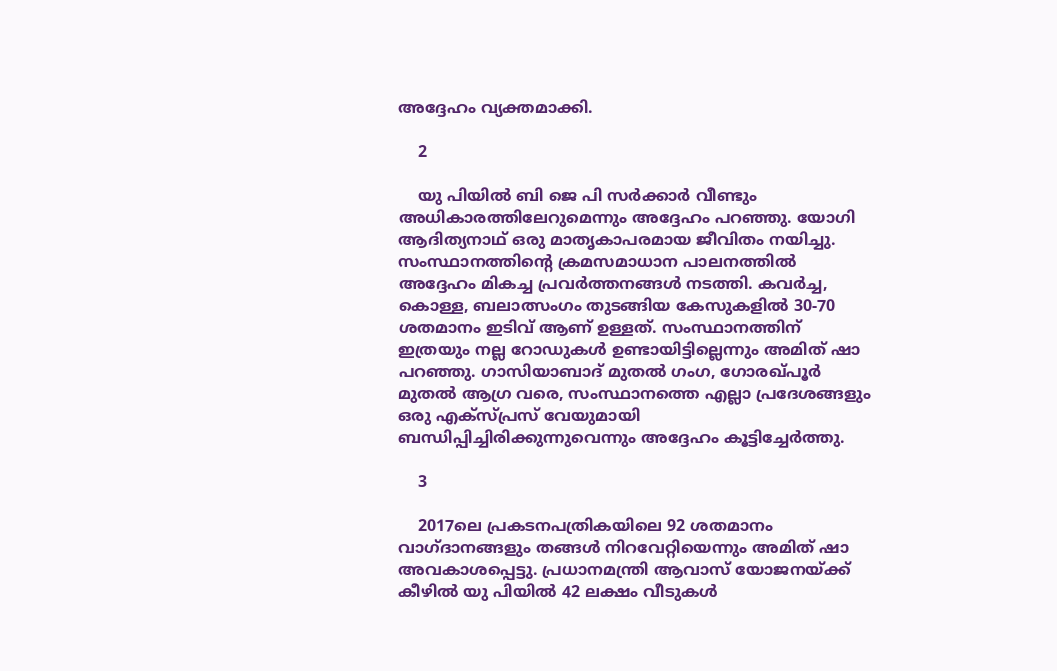അദ്ദേഹം വ്യക്തമാക്കി.

    2

    യു പിയില്‍ ബി ജെ പി സര്‍ക്കാര്‍ വീണ്ടും അധികാരത്തിലേറുമെന്നും അദ്ദേഹം പറഞ്ഞു. യോഗി ആദിത്യനാഥ് ഒരു മാതൃകാപരമായ ജീവിതം നയിച്ചു. സംസ്ഥാനത്തിന്റെ ക്രമസമാധാന പാലനത്തില്‍ അദ്ദേഹം മികച്ച പ്രവര്‍ത്തനങ്ങള്‍ നടത്തി. കവര്‍ച്ച, കൊള്ള, ബലാത്സംഗം തുടങ്ങിയ കേസുകളില്‍ 30-70 ശതമാനം ഇടിവ് ആണ് ഉള്ളത്. സംസ്ഥാനത്തിന് ഇത്രയും നല്ല റോഡുകള്‍ ഉണ്ടായിട്ടില്ലെന്നും അമിത് ഷാ പറഞ്ഞു. ഗാസിയാബാദ് മുതല്‍ ഗംഗ, ഗോരഖ്പൂര്‍ മുതല്‍ ആഗ്ര വരെ, സംസ്ഥാനത്തെ എല്ലാ പ്രദേശങ്ങളും ഒരു എക്‌സ്പ്രസ് വേയുമായി ബന്ധിപ്പിച്ചിരിക്കുന്നുവെന്നും അദ്ദേഹം കൂട്ടിച്ചേര്‍ത്തു.

    3

    2017ലെ പ്രകടനപത്രികയിലെ 92 ശതമാനം വാഗ്ദാനങ്ങളും തങ്ങള്‍ നിറവേറ്റിയെന്നും അമിത് ഷാ അവകാശപ്പെട്ടു. പ്രധാനമന്ത്രി ആവാസ് യോജനയ്ക്ക് കീഴില്‍ യു പിയില്‍ 42 ലക്ഷം വീടുകള്‍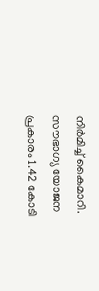നിര്‍മിച്ച് കൈമാറി. സൗഭാഗ്യ യോജന പ്രകാരം 1.42 കോടി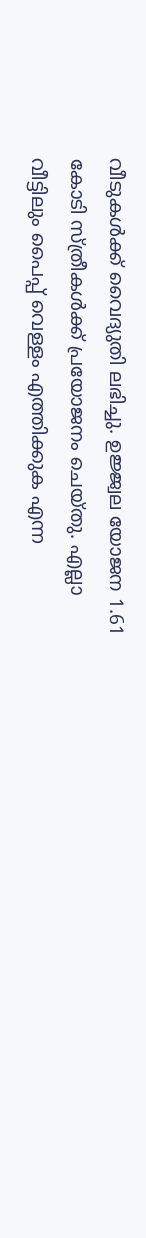വീടുകള്‍ക്ക് വൈദ്യുതി ലഭിച്ചു. ഉജ്ജ്വല യോജന 1.61 കോടി സ്ത്രീകള്‍ക്ക് പ്രയോജനം ചെയ്തു. എല്ലാ വീട്ടിലും പൈപ്പ് വെള്ളം എത്തിക്കുക എന്ന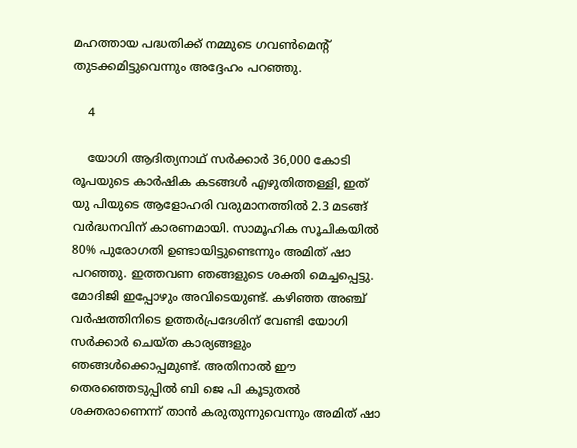മഹത്തായ പദ്ധതിക്ക് നമ്മുടെ ഗവണ്‍മെന്റ് തുടക്കമിട്ടുവെന്നും അദ്ദേഹം പറഞ്ഞു.

    4

    യോഗി ആദിത്യനാഥ് സര്‍ക്കാര്‍ 36,000 കോടി രൂപയുടെ കാര്‍ഷിക കടങ്ങള്‍ എഴുതിത്തള്ളി, ഇത് യു പിയുടെ ആളോഹരി വരുമാനത്തില്‍ 2.3 മടങ്ങ് വര്‍ദ്ധനവിന് കാരണമായി. സാമൂഹിക സൂചികയില്‍ 80% പുരോഗതി ഉണ്ടായിട്ടുണ്ടെന്നും അമിത് ഷാ പറഞ്ഞു. ഇത്തവണ ഞങ്ങളുടെ ശക്തി മെച്ചപ്പെട്ടു. മോദിജി ഇപ്പോഴും അവിടെയുണ്ട്. കഴിഞ്ഞ അഞ്ച് വര്‍ഷത്തിനിടെ ഉത്തര്‍പ്രദേശിന് വേണ്ടി യോഗി സര്‍ക്കാര്‍ ചെയ്ത കാര്യങ്ങളും ഞങ്ങള്‍ക്കൊപ്പമുണ്ട്. അതിനാല്‍ ഈ തെരഞ്ഞെടുപ്പില്‍ ബി ജെ പി കൂടുതല്‍ ശക്തരാണെന്ന് താന്‍ കരുതുന്നുവെന്നും അമിത് ഷാ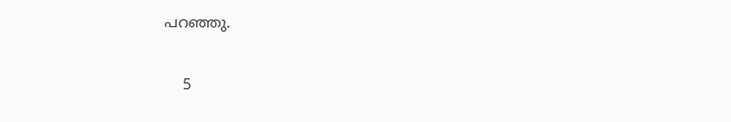പറഞ്ഞു.

    5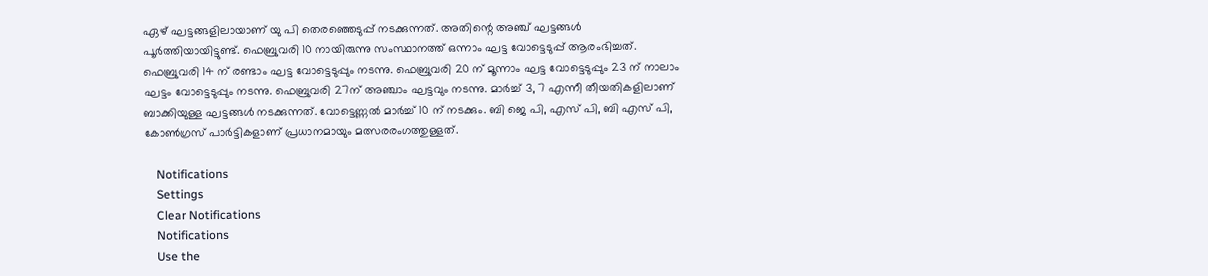ഏഴ് ഘട്ടങ്ങളിലായാണ് യു പി തെരഞ്ഞെടുപ്പ് നടക്കുന്നത്. അതിന്റെ അഞ്ച് ഘട്ടങ്ങള്‍ പൂര്‍ത്തിയായിട്ടുണ്ട്. ഫെബ്രുവരി 10 നായിരുന്നു സംസ്ഥാനത്ത് ഒന്നാം ഘട്ട വോട്ടെടുപ്പ് ആരംഭിച്ചത്. ഫെബ്രുവരി 14 ന് രണ്ടാം ഘട്ട വോട്ടെടുപ്പും നടന്നു. ഫെബ്രുവരി 20 ന് മൂന്നാം ഘട്ട വോട്ടെടുപ്പും 23 ന് നാലാം ഘട്ടം വോട്ടെടുപ്പും നടന്നു. ഫെബ്രുവരി 27ന് അഞ്ചാം ഘട്ടവും നടന്നു. മാര്‍ച്ച് 3, 7 എന്നീ തീയതികളിലാണ് ബാക്കിയുള്ള ഘട്ടങ്ങള്‍ നടക്കുന്നത്. വോട്ടെണ്ണല്‍ മാര്‍ച്ച് 10 ന് നടക്കും. ബി ജെ പി, എസ് പി, ബി എസ് പി, കോണ്‍ഗ്രസ് പാര്‍ട്ടികളാണ് പ്രധാനമായും മത്സരരംഗത്തുള്ളത്.

    Notifications
    Settings
    Clear Notifications
    Notifications
    Use the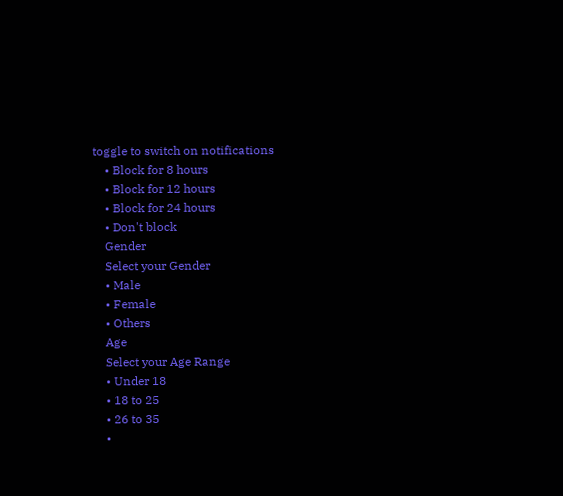toggle to switch on notifications
    • Block for 8 hours
    • Block for 12 hours
    • Block for 24 hours
    • Don't block
    Gender
    Select your Gender
    • Male
    • Female
    • Others
    Age
    Select your Age Range
    • Under 18
    • 18 to 25
    • 26 to 35
    •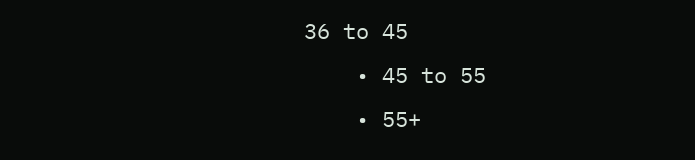36 to 45
    • 45 to 55
    • 55+